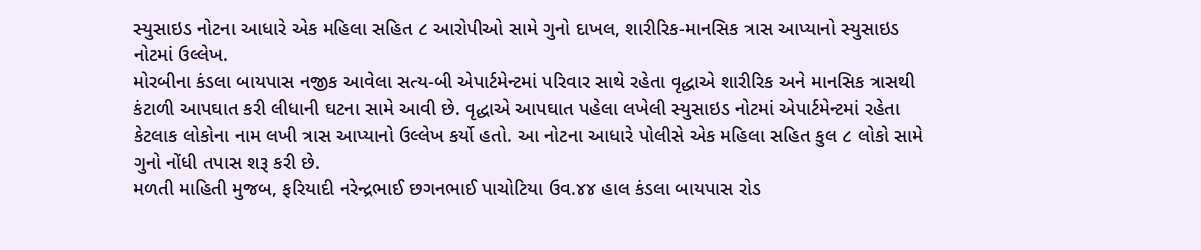સ્યુસાઇડ નોટના આધારે એક મહિલા સહિત ૮ આરોપીઓ સામે ગુનો દાખલ, શારીરિક-માનસિક ત્રાસ આપ્યાનો સ્યુસાઇડ નોટમાં ઉલ્લેખ.
મોરબીના કંડલા બાયપાસ નજીક આવેલા સત્ય-બી એપાર્ટમેન્ટમાં પરિવાર સાથે રહેતા વૃદ્ધાએ શારીરિક અને માનસિક ત્રાસથી કંટાળી આપઘાત કરી લીધાની ઘટના સામે આવી છે. વૃદ્ધાએ આપઘાત પહેલા લખેલી સ્યુસાઇડ નોટમાં એપાર્ટમેન્ટમાં રહેતા કેટલાક લોકોના નામ લખી ત્રાસ આપ્યાનો ઉલ્લેખ કર્યો હતો. આ નોટના આધારે પોલીસે એક મહિલા સહિત કુલ ૮ લોકો સામે ગુનો નોંધી તપાસ શરૂ કરી છે.
મળતી માહિતી મુજબ, ફરિયાદી નરેન્દ્રભાઈ છગનભાઈ પાચોટિયા ઉવ.૪૪ હાલ કંડલા બાયપાસ રોડ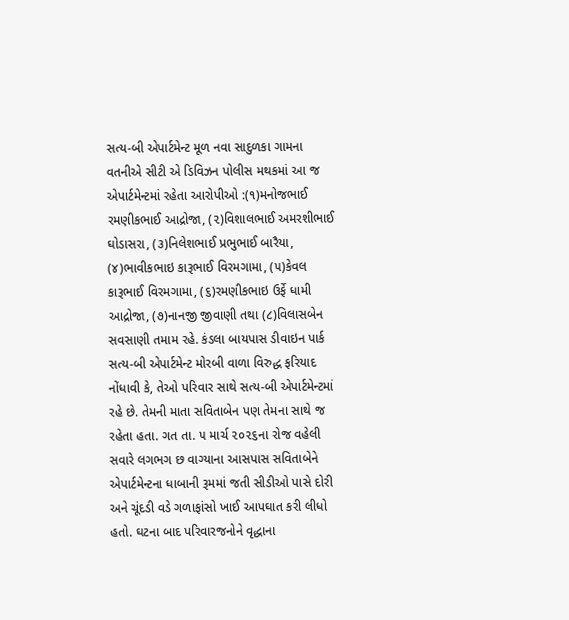સત્ય-બી એપાર્ટમેન્ટ મૂળ નવા સાદુળકા ગામના વતનીએ સીટી એ ડિવિઝન પોલીસ મથકમાં આ જ એપાર્ટમેન્ટમાં રહેતા આરોપીઓ :(૧)મનોજભાઈ રમણીકભાઈ આદ્રોજા, (૨)વિશાલભાઈ અમરશીભાઈ ઘોડાસરા, (૩)નિલેશભાઈ પ્રભુભાઈ બારૈયા, (૪)ભાવીકભાઇ કારૂભાઈ વિરમગામા, (૫)કેવલ કારૂભાઈ વિરમગામા, (૬)રમણીકભાઇ ઉર્ફે ધામી આદ્રોજા, (૭)નાનજી જીવાણી તથા (૮)વિલાસબેન સવસાણી તમામ રહે. કંડલા બાયપાસ ડીવાઇન પાર્ક સત્ય-બી એપાર્ટમેન્ટ મોરબી વાળા વિરુદ્ધ ફરિયાદ નોંધાવી કે, તેઓ પરિવાર સાથે સત્ય-બી એપાર્ટમેન્ટમાં રહે છે. તેમની માતા સવિતાબેન પણ તેમના સાથે જ રહેતા હતા. ગત તા. ૫ માર્ચ ૨૦૨૬ના રોજ વહેલી સવારે લગભગ છ વાગ્યાના આસપાસ સવિતાબેને એપાર્ટમેન્ટના ધાબાની રૂમમાં જતી સીડીઓ પાસે દોરી અને ચૂંદડી વડે ગળાફાંસો ખાઈ આપઘાત કરી લીધો હતો. ઘટના બાદ પરિવારજનોને વૃદ્ધાના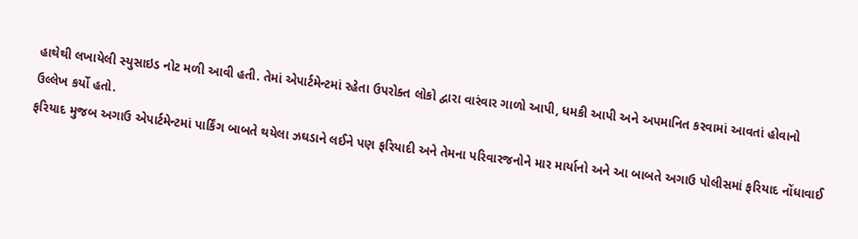હાથેથી લખાયેલી સ્યુસાઇડ નોટ મળી આવી હતી. તેમાં એપાર્ટમેન્ટમાં રહેતા ઉપરોક્ત લોકો દ્વારા વારંવાર ગાળો આપી, ધમકી આપી અને અપમાનિત કરવામાં આવતાં હોવાનો ઉલ્લેખ કર્યો હતો.
ફરિયાદ મુજબ અગાઉ એપાર્ટમેન્ટમાં પાર્કિંગ બાબતે થયેલા ઝઘડાને લઈને પણ ફરિયાદી અને તેમના પરિવારજનોને માર માર્યાનો અને આ બાબતે અગાઉ પોલીસમાં ફરિયાદ નોંધાવાઈ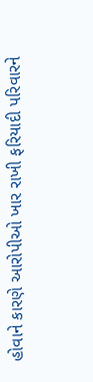હોવાને કારણે આરોપીઓ ખાર રાખી ફરિયાદી પરિવારને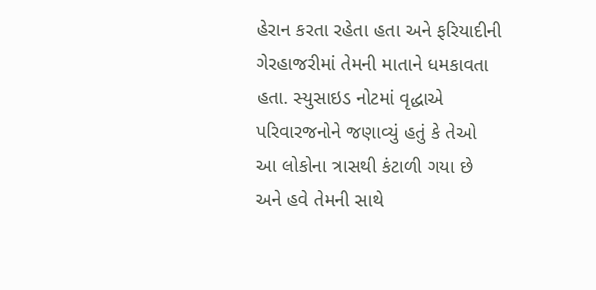હેરાન કરતા રહેતા હતા અને ફરિયાદીની ગેરહાજરીમાં તેમની માતાને ધમકાવતા હતા. સ્યુસાઇડ નોટમાં વૃદ્ધાએ પરિવારજનોને જણાવ્યું હતું કે તેઓ આ લોકોના ત્રાસથી કંટાળી ગયા છે અને હવે તેમની સાથે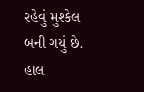રહેવું મુશ્કેલ બની ગયું છે. હાલ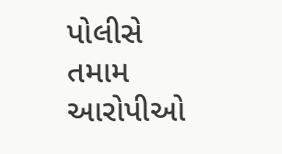પોલીસે તમામ આરોપીઓ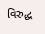વિરુદ્ધ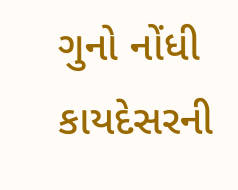ગુનો નોંધી કાયદેસરની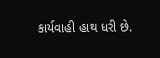કાર્યવાહી હાથ ધરી છે.